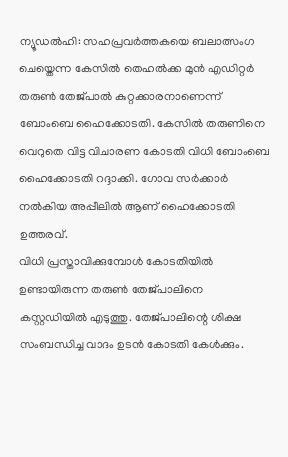ന്യൂഡൽഹി: സഹപ്രവർത്തകയെ ബലാത്സംഗ ചെയ്തെന്ന കേസിൽ തെഹൽക്ക മുൻ എഡിറ്റർ തരുൺ തേജ്പാൽ കുറ്റക്കാരനാണെന്ന് ബോംബെ ഹൈക്കോടതി. കേസിൽ തരുണിനെ വെറുതെ വിട്ട വിചാരണ കോടതി വിധി ബോംബെ ഹൈക്കോടതി റദ്ദാക്കി. ഗോവ സർക്കാർ നൽകിയ അപ്പീലിൽ ആണ് ഹൈക്കോടതി ഉത്തരവ്.
വിധി പ്രസ്താവിക്കുമ്പോൾ കോടതിയിൽ ഉണ്ടായിരുന്ന തരുൺ തേജ്പാലിനെ കസ്റ്റഡിയിൽ എടുത്തു. തേജ്പാലിന്റെ ശിക്ഷ സംബന്ധിച്ച വാദം ഉടൻ കോടതി കേൾക്കും.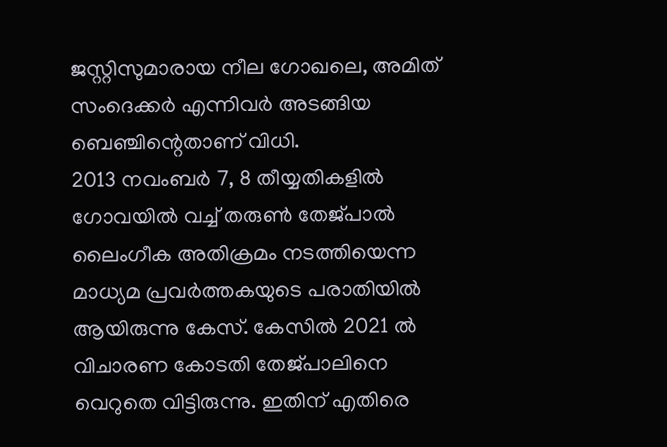ജസ്റ്റിസുമാരായ നീല ഗോഖലെ, അമിത് സംദെക്കർ എന്നിവർ അടങ്ങിയ ബെഞ്ചിന്റെതാണ് വിധി.
2013 നവംബർ 7, 8 തീയ്യതികളിൽ ഗോവയിൽ വച്ച് തരുൺ തേജ്പാൽ ലൈംഗീക അതിക്രമം നടത്തിയെന്ന മാധ്യമ പ്രവർത്തകയുടെ പരാതിയിൽ ആയിരുന്നു കേസ്. കേസിൽ 2021 ൽ വിചാരണ കോടതി തേജ്പാലിനെ വെറുതെ വിട്ടിരുന്നു. ഇതിന് എതിരെ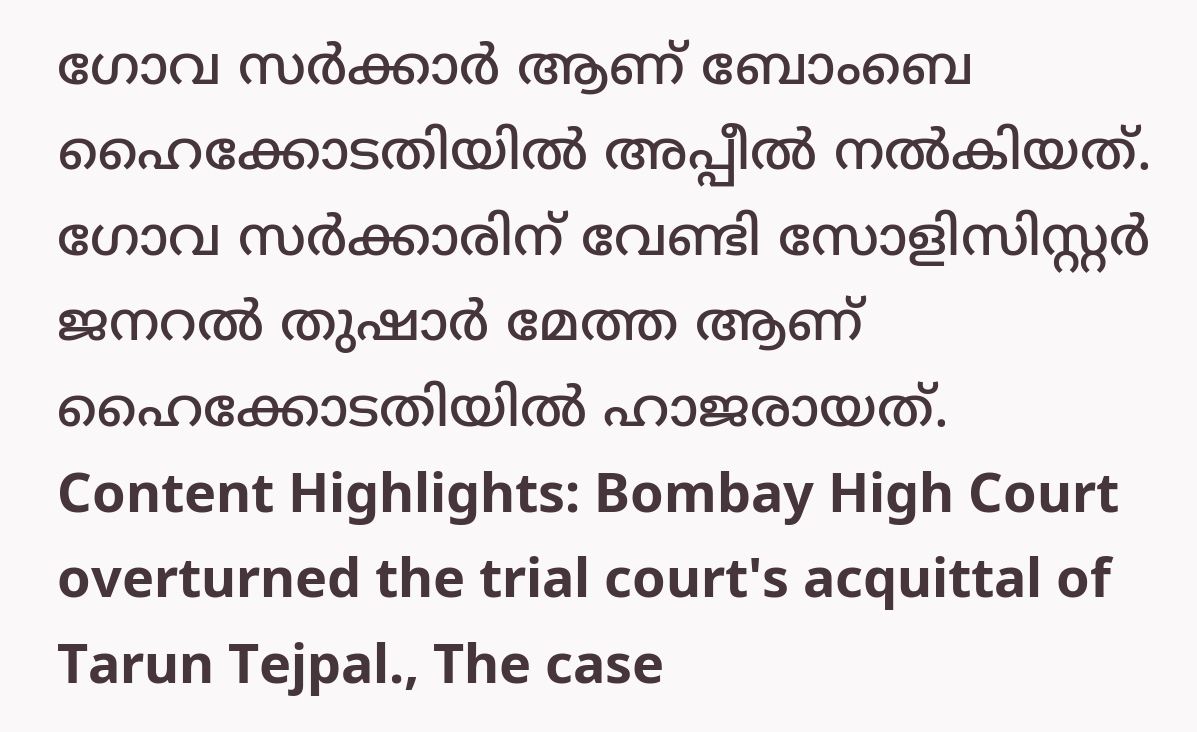ഗോവ സർക്കാർ ആണ് ബോംബെ ഹൈക്കോടതിയിൽ അപ്പീൽ നൽകിയത്. ഗോവ സർക്കാരിന് വേണ്ടി സോളിസിസ്റ്റർ ജനറൽ തുഷാർ മേത്ത ആണ് ഹൈക്കോടതിയിൽ ഹാജരായത്.
Content Highlights: Bombay High Court overturned the trial court's acquittal of Tarun Tejpal., The case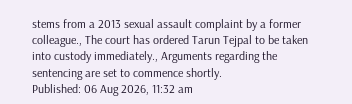stems from a 2013 sexual assault complaint by a former colleague., The court has ordered Tarun Tejpal to be taken into custody immediately., Arguments regarding the sentencing are set to commence shortly.
Published: 06 Aug 2026, 11:32 am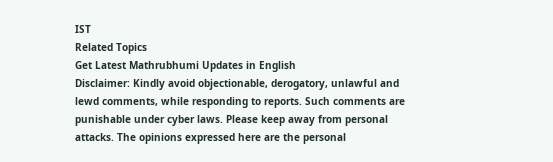IST
Related Topics
Get Latest Mathrubhumi Updates in English
Disclaimer: Kindly avoid objectionable, derogatory, unlawful and lewd comments, while responding to reports. Such comments are punishable under cyber laws. Please keep away from personal attacks. The opinions expressed here are the personal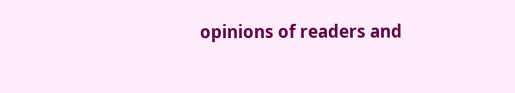opinions of readers and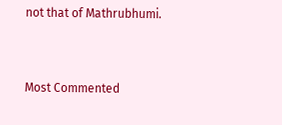not that of Mathrubhumi.



Most Commented